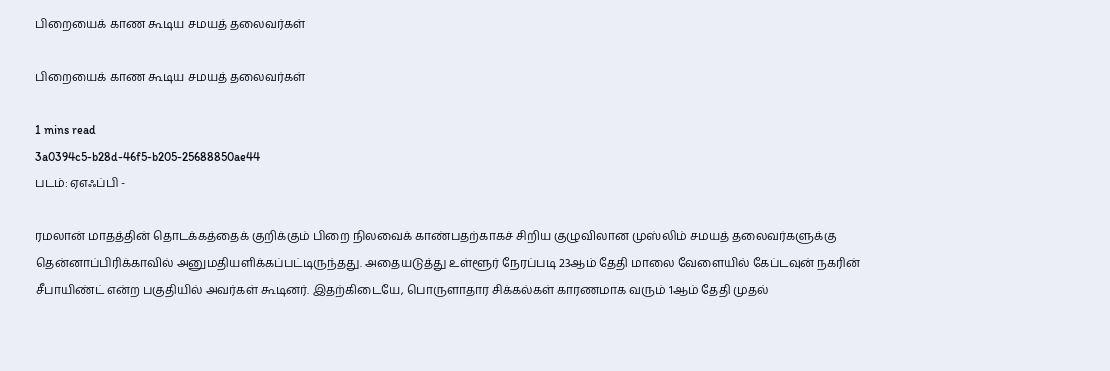பிறையைக் காண கூடிய சமயத் தலைவர்கள்

பிறையைக் காண கூடிய சமயத் தலைவர்கள்

1 mins read
3a0394c5-b28d-46f5-b205-25688850ae44
படம்: ஏஎஃப்பி -

ரமலான் மாதத்தின் தொடக்கத்தைக் குறிக்கும் பிறை நிலவைக் காண்பதற்காகச் சிறிய குழுவிலான முஸ்லிம் சமயத் தலைவர்களுக்கு தென்னாப்பிரிக்காவில் அனுமதியளிக்கப்பட்டிருந்தது. அதையடுத்து உள்ளூர் நேரப்படி 23ஆம் தேதி மாலை வேளையில் கேப்டவுன் நகரின் சீபாயிண்ட் என்ற பகுதியில் அவர்கள் கூடினர். இதற்கிடையே, பொருளாதார சிக்கல்கள் காரணமாக வரும் 1ஆம் தேதி முதல்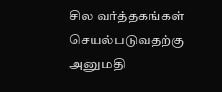சில வர்த்தகங்கள் செயல்படுவதற்கு அனுமதி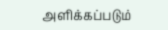அளிக்கப்படும்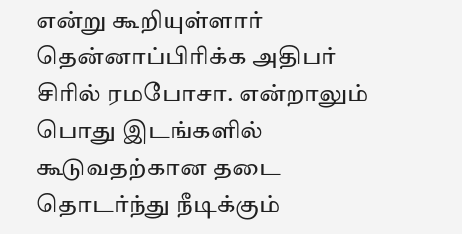என்று கூறியுள்ளார் தென்னாப்பிரிக்க அதிபர் சிரில் ரமபோசா. என்றாலும் பொது இடங்களில் கூடுவதற்கான தடை தொடர்ந்து நீடிக்கும்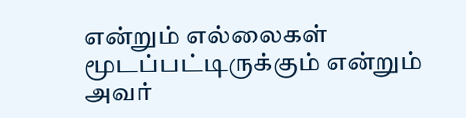என்றும் எல்லைகள் மூடப்பட்டிருக்கும் என்றும் அவர்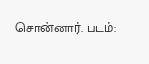சொன்னார். படம்: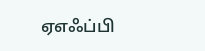ஏஎஃப்பி